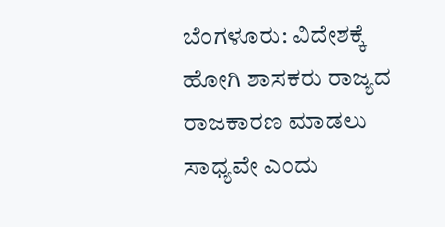ಬೆಂಗಳೂರು: ವಿದೇಶಕ್ಕೆ ಹೋಗಿ ಶಾಸಕರು ರಾಜ್ಯದ ರಾಜಕಾರಣ ಮಾಡಲು ಸಾಧ್ಯವೇ ಎಂದು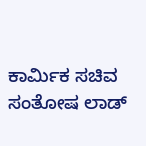ಕಾರ್ಮಿಕ ಸಚಿವ ಸಂತೋಷ ಲಾಡ್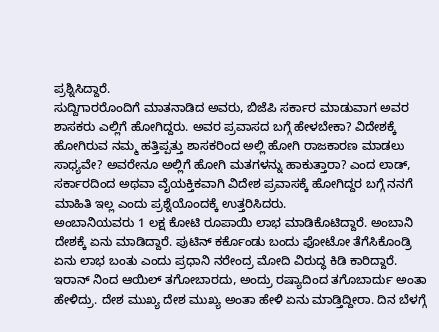ಪ್ರಶ್ನಿಸಿದ್ದಾರೆ.
ಸುದ್ದಿಗಾರರೊಂದಿಗೆ ಮಾತನಾಡಿದ ಅವರು, ಬಿಜೆಪಿ ಸರ್ಕಾರ ಮಾಡುವಾಗ ಅವರ ಶಾಸಕರು ಎಲ್ಲಿಗೆ ಹೋಗಿದ್ದರು. ಅವರ ಪ್ರವಾಸದ ಬಗ್ಗೆ ಹೇಳಬೇಕಾ? ವಿದೇಶಕ್ಕೆ ಹೋಗಿರುವ ನಮ್ಮ ಹತ್ತಿಪ್ಪತ್ತು ಶಾಸಕರಿಂದ ಅಲ್ಲಿ ಹೋಗಿ ರಾಜಕಾರಣ ಮಾಡಲು ಸಾಧ್ಯವೇ? ಅವರೇನೂ ಅಲ್ಲಿಗೆ ಹೋಗಿ ಮತಗಳನ್ನು ಹಾಕುತ್ತಾರಾ? ಎಂದ ಲಾಡ್, ಸರ್ಕಾರದಿಂದ ಅಥವಾ ವೈಯಕ್ತಿಕವಾಗಿ ವಿದೇಶ ಪ್ರವಾಸಕ್ಕೆ ಹೋಗಿದ್ದರ ಬಗ್ಗೆ ನನಗೆ ಮಾಹಿತಿ ಇಲ್ಲ ಎಂದು ಪ್ರಶ್ನೆಯೊಂದಕ್ಕೆ ಉತ್ತರಿಸಿದರು.
ಅಂಬಾನಿಯವರು 1 ಲಕ್ಷ ಕೋಟಿ ರೂಪಾಯಿ ಲಾಭ ಮಾಡಿಕೊಟಿದ್ದಾರೆ. ಅಂಬಾನಿ ದೇಶಕ್ಕೆ ಏನು ಮಾಡಿದ್ದಾರೆ. ಪುಟಿನ್ ಕರ್ಕೊಂಡು ಬಂದು ಫೋಟೋ ತೆಗೆಸಿಕೊಂಡ್ರಿ ಏನು ಲಾಭ ಬಂತು ಎಂದು ಪ್ರಧಾನಿ ನರೇಂದ್ರ ಮೋದಿ ವಿರುದ್ಧ ಕಿಡಿ ಕಾರಿದ್ದಾರೆ. ಇರಾನ್ ನಿಂದ ಆಯಿಲ್ ತಗೋಬಾರದು, ಅಂದ್ರು ರಷ್ಯಾದಿಂದ ತಗೊಬಾರ್ದು ಅಂತಾ ಹೇಳಿದ್ರು. ದೇಶ ಮುಖ್ಯ ದೇಶ ಮುಖ್ಯ ಅಂತಾ ಹೇಳಿ ಏನು ಮಾಡ್ತಿದ್ದೀರಾ. ದಿನ ಬೆಳಗ್ಗೆ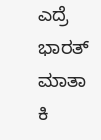ಎದ್ರೆ ಭಾರತ್ ಮಾತಾ ಕಿ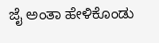ಜೈ ಅಂತಾ ಹೇಳಿಕೊಂಡು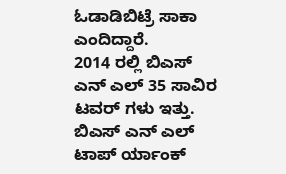ಓಡಾಡಿಬಿಟ್ರೆ ಸಾಕಾ ಎಂದಿದ್ದಾರೆ.
2014 ರಲ್ಲಿ ಬಿಎಸ್ ಎನ್ ಎಲ್ 35 ಸಾವಿರ ಟವರ್ ಗಳು ಇತ್ತು. ಬಿಎಸ್ ಎನ್ ಎಲ್ ಟಾಪ್ ರ್ಯಾಂಕ್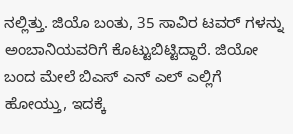ನಲ್ಲಿತ್ತು. ಜಿಯೊ ಬಂತು, 35 ಸಾವಿರ ಟವರ್ ಗಳನ್ನು ಅಂಬಾನಿಯವರಿಗೆ ಕೊಟ್ಟುಬಿಟ್ಟಿದ್ದಾರೆ. ಜಿಯೋ ಬಂದ ಮೇಲೆ ಬಿಎಸ್ ಎನ್ ಎಲ್ ಎಲ್ಲಿಗೆ ಹೋಯ್ತು, ಇದಕ್ಕೆ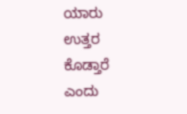ಯಾರು ಉತ್ತರ ಕೊಡ್ತಾರೆ ಎಂದು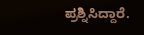ಪ್ರಶ್ನಿಸಿದ್ದಾರೆ.